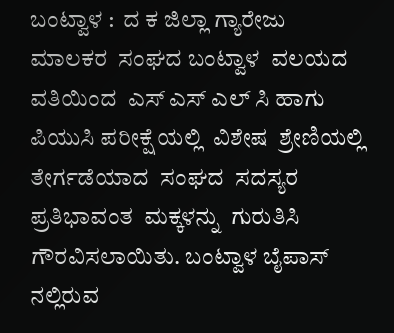ಬಂಟ್ವಾಳ :  ದ ಕ ಜಿಲ್ಲಾ ಗ್ಯಾರೇಜು ಮಾಲಕರ  ಸಂಘದ ಬಂಟ್ವಾಳ  ವಲಯದ  ವತಿಯಿಂದ  ಎಸ್ ಎಸ್ ಎಲ್ ಸಿ ಹಾಗು ಪಿಯುಸಿ ಪರೀಕ್ಷೆ ಯಲ್ಲಿ  ವಿಶೇಷ  ಶ್ರೇಣಿಯಲ್ಲಿ  ತೇರ್ಗಡೆಯಾದ  ಸಂಘದ  ಸದಸ್ಯರ  ಪ್ರತಿಭಾವಂತ  ಮಕ್ಕಳನ್ನು  ಗುರುತಿಸಿ  ಗೌರವಿಸಲಾಯಿತು. ಬಂಟ್ವಾಳ ಬೈಪಾಸ್ ನಲ್ಲಿರುವ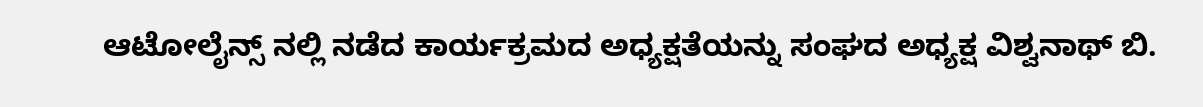ಆಟೋಲೈನ್ಸ್ ನಲ್ಲಿ ನಡೆದ ಕಾರ್ಯಕ್ರಮದ ಅಧ್ಯಕ್ಷತೆಯನ್ನು ಸಂಘದ ಅಧ್ಯಕ್ಷ ವಿಶ್ವನಾಥ್ ಬಿ.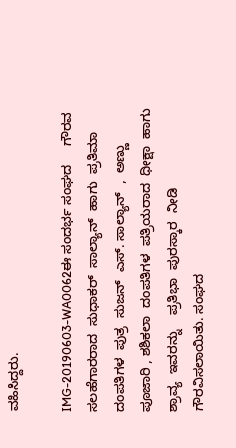ವಹಿಸಿದ್ದರು.

IMG-20190603-WA0062ಈ ಸಂದರ್ಭ ಸಂಘದ     ಗೌರವ ಸಲಹೆಗಾರರಾದ  ಸುಧಾಕರ್  ಸಾಲ್ಯಾನ್  ಹಾಗು  ಪ್ರತಿಮಾ  ದಂಪತಿಗಳ  ಪುತ್ರ  ಸುಜನ್  ಎಸ್. ಸಾಲ್ಯಾನ್  ,  ಅಣ್ಣು  ಪೂಜಾರಿ , ಶಶಿಕಲಾ  ದಂಪತಿಗಳ  ಪತ್ರಿಯರಾದ  ಧೀಕ್ಷಾ  ಹಾಗು  ಶ್ರಾವ್ಯ  ಇವರನ್ನು    ಪ್ರತಿಭಾ  ಪುರಸ್ಕಾರ  ನೀಡಿ  ಗೌರವಿಸಲಾಯಿತು. ಸಂಘದ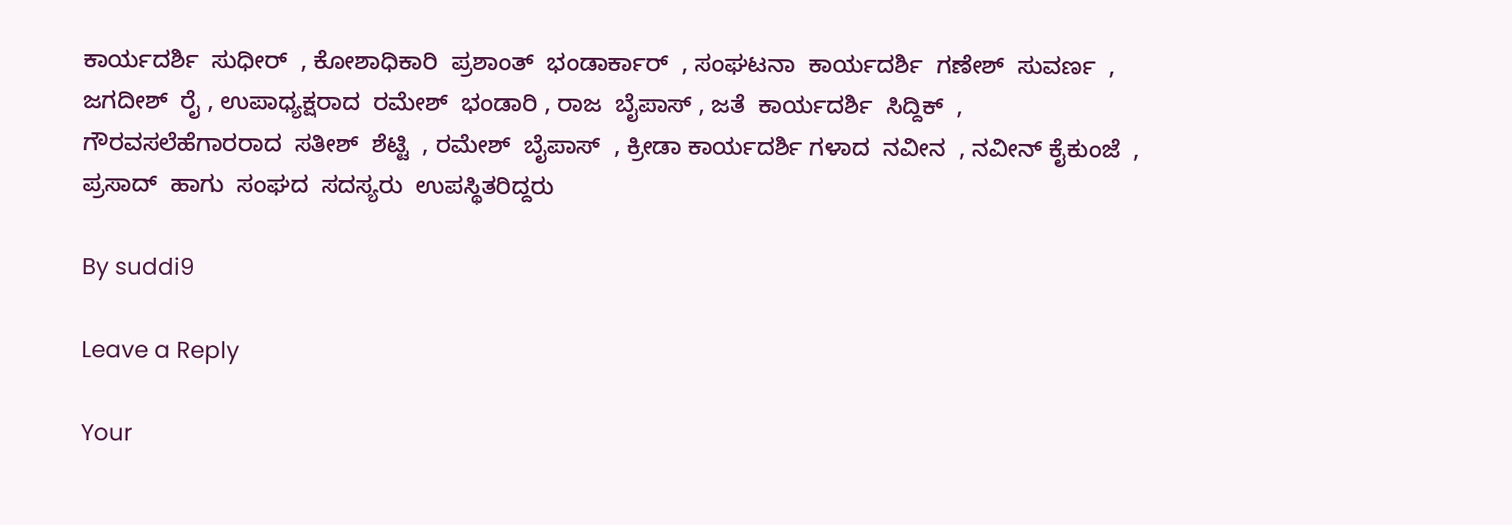ಕಾರ್ಯದರ್ಶಿ  ಸುಧೀರ್  , ಕೋಶಾಧಿಕಾರಿ  ಪ್ರಶಾಂತ್  ಭಂಡಾರ್ಕಾರ್  , ಸಂಘಟನಾ  ಕಾರ್ಯದರ್ಶಿ  ಗಣೇಶ್  ಸುವರ್ಣ  , ಜಗದೀಶ್  ರೈ , ಉಪಾಧ್ಯಕ್ಷರಾದ  ರಮೇಶ್  ಭಂಡಾರಿ , ರಾಜ  ಬೈಪಾಸ್ , ಜತೆ  ಕಾರ್ಯದರ್ಶಿ  ಸಿದ್ದಿಕ್  , ಗೌರವಸಲೆಹೆಗಾರರಾದ  ಸತೀಶ್  ಶೆಟ್ಟಿ  , ರಮೇಶ್  ಬೈಪಾಸ್  , ಕ್ರೀಡಾ ಕಾರ್ಯದರ್ಶಿ ಗಳಾದ  ನವೀನ  , ನವೀನ್ ಕೈಕುಂಜೆ  , ಪ್ರಸಾದ್  ಹಾಗು  ಸಂಘದ  ಸದಸ್ಯರು  ಉಪಸ್ಥಿತರಿದ್ದರು

By suddi9

Leave a Reply

Your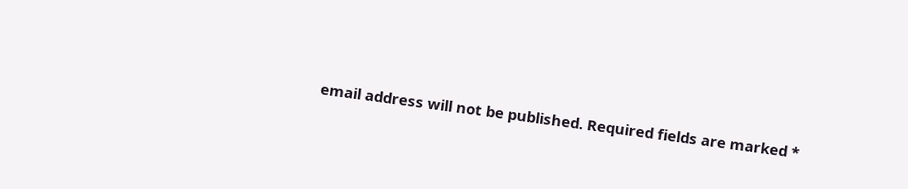email address will not be published. Required fields are marked *